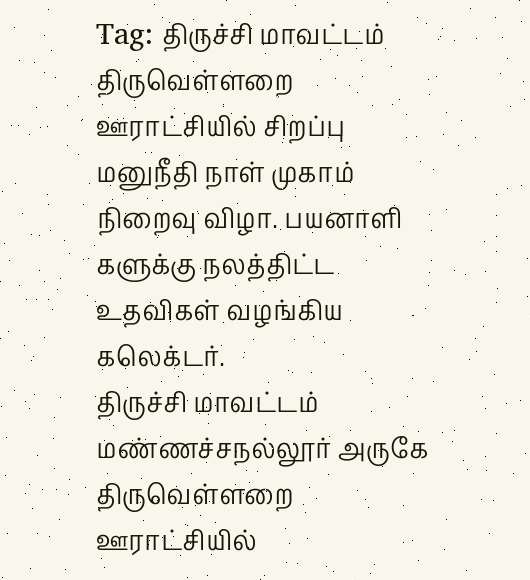Tag: திருச்சி மாவட்டம்
திருவெள்ளறை ஊராட்சியில் சிறப்பு மனுநீதி நாள் முகாம் நிறைவு விழா. பயனாளி களுக்கு நலத்திட்ட உதவிகள் வழங்கிய கலெக்டர்.
திருச்சி மாவட்டம் மண்ணச்சநல்லூர் அருகே திருவெள்ளறை ஊராட்சியில்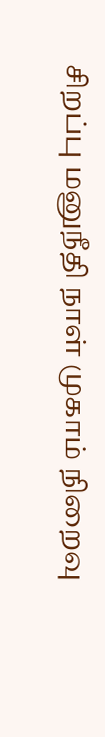சிறப்பு மனுநீதி நாள் முகாம் நிறைவு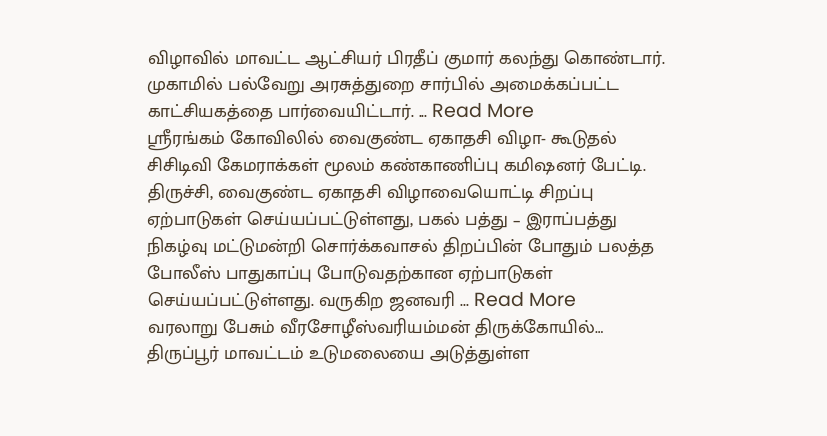விழாவில் மாவட்ட ஆட்சியர் பிரதீப் குமார் கலந்து கொண்டார். முகாமில் பல்வேறு அரசுத்துறை சார்பில் அமைக்கப்பட்ட காட்சியகத்தை பார்வையிட்டார். ... Read More
ஸ்ரீரங்கம் கோவிலில் வைகுண்ட ஏகாதசி விழா- கூடுதல் சிசிடிவி கேமராக்கள் மூலம் கண்காணிப்பு கமிஷனர் பேட்டி.
திருச்சி, வைகுண்ட ஏகாதசி விழாவையொட்டி சிறப்பு ஏற்பாடுகள் செய்யப்பட்டுள்ளது, பகல் பத்து – இராப்பத்து நிகழ்வு மட்டுமன்றி சொர்க்கவாசல் திறப்பின் போதும் பலத்த போலீஸ் பாதுகாப்பு போடுவதற்கான ஏற்பாடுகள் செய்யப்பட்டுள்ளது. வருகிற ஜனவரி ... Read More
வரலாறு பேசும் வீரசோழீஸ்வரியம்மன் திருக்கோயில்…
திருப்பூர் மாவட்டம் உடுமலையை அடுத்துள்ள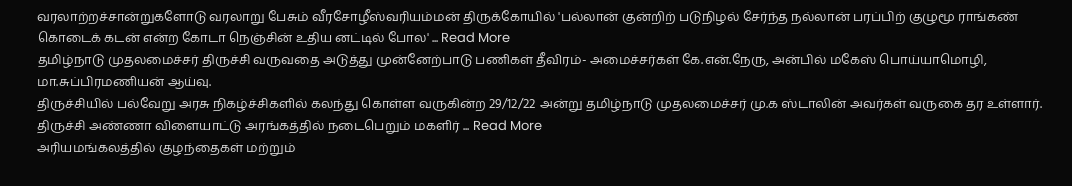வரலாற்றச்சான்றுகளோடு வரலாறு பேசும் வீரசோழீஸ்வரியம்மன் திருக்கோயில் 'பல்லான் குன்றிற் படுநிழல் சேர்ந்த நல்லான் பரப்பிற் குழுமூ ராங்கண் கொடைக் கடன் என்ற கோடா நெஞ்சின் உதிய னட்டில் போல' ... Read More
தமிழ்நாடு முதலமைச்சர் திருச்சி வருவதை அடுத்து முன்னேற்பாடு பணிகள் தீவிரம்- அமைச்சர்கள் கே.என்.நேரு, அன்பில் மகேஸ் பொய்யாமொழி, மா.சுப்பிரமணியன் ஆய்வு.
திருச்சியில் பல்வேறு அரசு நிகழ்ச்சிகளில் கலந்து கொள்ள வருகின்ற 29/12/22 அன்று தமிழ்நாடு முதலமைச்சர் மு.க ஸ்டாலின் அவர்கள் வருகை தர உள்ளார். திருச்சி அண்ணா விளையாட்டு அரங்கத்தில் நடைபெறும் மகளிர் ... Read More
அரியமங்கலத்தில் குழந்தைகள் மற்றும்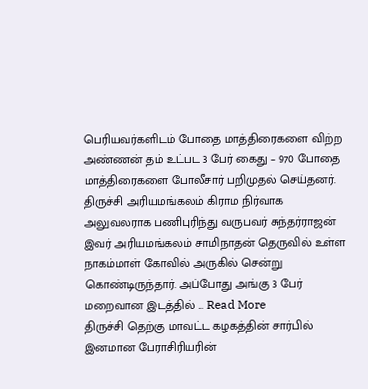பெரியவர்களிடம் போதை மாத்திரைகளை விற்ற அண்ணன் தம் உட்பட 3 பேர் கைது – 970 போதை மாத்திரைகளை போலீசார் பறிமுதல் செய்தனர்.
திருச்சி அரியமங்கலம் கிராம நிர்வாக அலுவலராக பணிபுரிந்து வருபவர் சுந்தர்ராஜன் இவர் அரியமங்கலம் சாமிநாதன் தெருவில் உள்ள நாகம்மாள் கோவில் அருகில் சென்று கொண்டிருந்தார். அப்போது அங்கு 3 பேர் மறைவான இடத்தில் ... Read More
திருச்சி தெற்கு மாவட்ட கழகத்தின் சார்பில் இனமான பேராசிரியரின்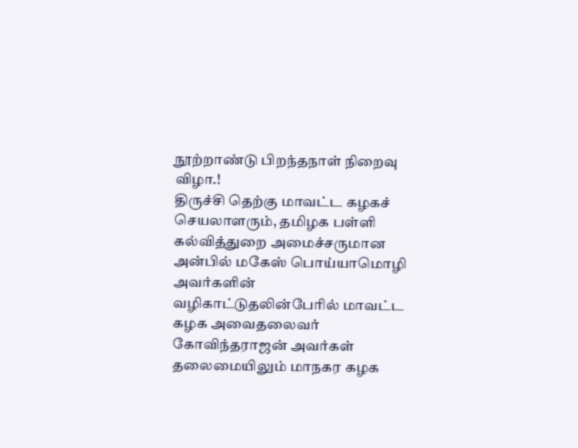நூற்றாண்டு பிறந்தநாள் நிறைவு விழா.!
திருச்சி தெற்கு மாவட்ட கழகச் செயலாளரும், தமிழக பள்ளி கல்வித்துறை அமைச்சருமான அன்பில் மகேஸ் பொய்யாமொழி அவர்களின் வழிகாட்டுதலின்பேரில் மாவட்ட கழக அவைதலைவர் கோவிந்தராஜன் அவர்கள் தலைமையிலும் மாநகர கழக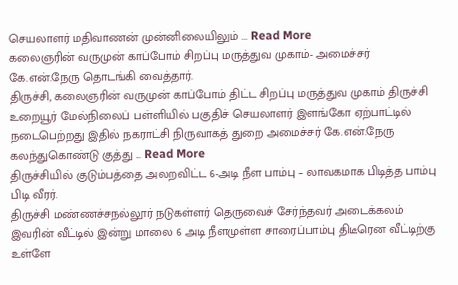செயலாளர் மதிவாணன் முன்னிலையிலும் ... Read More
கலைஞரின் வருமுன் காப்போம் சிறப்பு மருத்துவ முகாம்- அமைச்சர் கே.என்.நேரு தொடங்கி வைத்தார்.
திருச்சி, கலைஞரின் வருமுன் காப்போம் திட்ட சிறப்பு மருத்துவ முகாம் திருச்சி உறையூர் மேல்நிலைப் பள்ளியில் பகுதிச் செயலாளர் இளங்கோ ஏற்பாட்டில் நடைபெற்றது இதில் நகராட்சி நிருவாகத் துறை அமைச்சர் கே.என்.நேரு கலந்துகொண்டு குத்து ... Read More
திருச்சியில் குடும்பத்தை அலறவிட்ட 6-அடி நீள பாம்பு – லாவகமாக பிடித்த பாம்பு பிடி வீரர்.
திருச்சி மண்ணச்சநல்லூர் நடுகள்ளர் தெருவைச் சேர்ந்தவர் அடைக்கலம் இவரின் வீட்டில் இன்று மாலை 6 அடி நீளமுள்ள சாரைப்பாம்பு திடீரென வீட்டிற்கு உள்ளே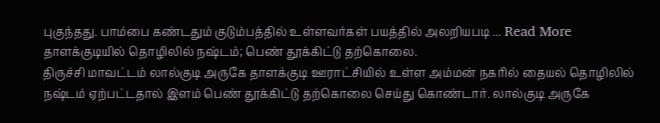புகுந்தது. பாம்பை கண்டதும் குடும்பத்தில் உள்ளவர்கள் பயத்தில் அலறியபடி ... Read More
தாளக்குடியில் தொழிலில் நஷ்டம்; பெண் தூக்கிட்டு தற்கொலை.
திருச்சி மாவட்டம் லால்குடி அருகே தாளக்குடி ஊராட்சியில் உள்ள அம்மன் நகரில் தையல் தொழிலில் நஷ்டம் ஏற்பட்டதால் இளம் பெண் தூக்கிட்டு தற்கொலை செய்து கொண்டார். லால்குடி அருகே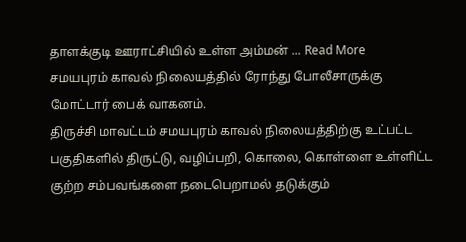தாளக்குடி ஊராட்சியில் உள்ள அம்மன் ... Read More
சமயபுரம் காவல் நிலையத்தில் ரோந்து போலீசாருக்கு மோட்டார் பைக் வாகனம்.
திருச்சி மாவட்டம் சமயபுரம் காவல் நிலையத்திற்கு உட்பட்ட பகுதிகளில் திருட்டு, வழிப்பறி, கொலை, கொள்ளை உள்ளிட்ட குற்ற சம்பவங்களை நடைபெறாமல் தடுக்கும்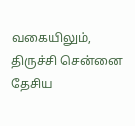வகையிலும், திருச்சி சென்னை தேசிய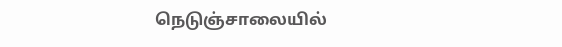நெடுஞ்சாலையில்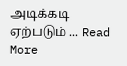அடிக்கடி ஏற்படும் ... Read More